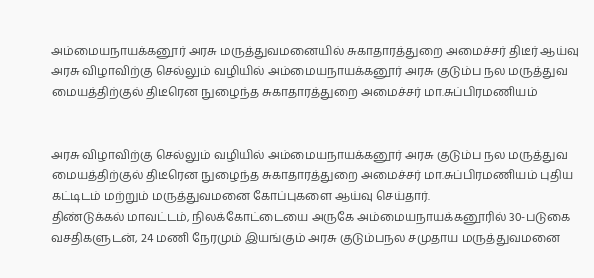அம்மையநாயக்கனூர் அரசு மருத்துவமனையில் சுகாதாரத்துறை அமைச்சர் திடீர் ஆய்வு
அரசு விழாவிற்கு செல்லும் வழியில் அம்மையநாயக்கனூர் அரசு குடும்ப நல மருத்துவ மையத்திற்குல் திடீரென நுழைந்த சுகாதாரத்துறை அமைச்சர் மா.சுப்பிரமணியம்


அரசு விழாவிற்கு செல்லும் வழியில் அம்மையநாயக்கனூர் அரசு குடும்ப நல மருத்துவ மையத்திற்குல் திடீரென நுழைந்த சுகாதாரத்துறை அமைச்சர் மா.சுப்பிரமணியம் புதிய கட்டிடம் மற்றும் மருத்துவமனை கோப்புகளை ஆய்வு செய்தார்.
திண்டுக்கல் மாவட்டம், நிலக்கோட்டையை அருகே அம்மையநாயக்கனூரில் 30-படுகை வசதிகளுடன், 24 மணி நேரமும் இயங்கும் அரசு குடும்பநல சமுதாய மருத்துவமனை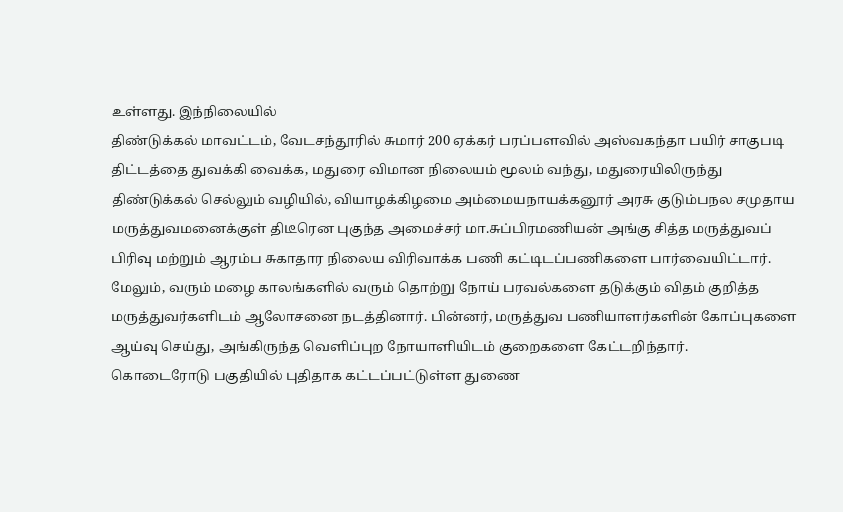உள்ளது. இந்நிலையில்
திண்டுக்கல் மாவட்டம், வேடசந்தூரில் சுமார் 200 ஏக்கர் பரப்பளவில் அஸ்வகந்தா பயிர் சாகுபடி திட்டத்தை துவக்கி வைக்க, மதுரை விமான நிலையம் மூலம் வந்து, மதுரையிலிருந்து திண்டுக்கல் செல்லும் வழியில், வியாழக்கிழமை அம்மையநாயக்கனூர் அரசு குடும்பநல சமுதாய மருத்துவமனைக்குள் திடீரென புகுந்த அமைச்சர் மா.சுப்பிரமணியன் அங்கு சித்த மருத்துவப் பிரிவு மற்றும் ஆரம்ப சுகாதார நிலைய விரிவாக்க பணி கட்டிடப்பணிகளை பார்வையிட்டார். மேலும், வரும் மழை காலங்களில் வரும் தொற்று நோய் பரவல்களை தடுக்கும் விதம் குறித்த மருத்துவர்களிடம் ஆலோசனை நடத்தினார். பின்னர், மருத்துவ பணியாளர்களின் கோப்புகளை ஆய்வு செய்து, அங்கிருந்த வெளிப்புற நோயாளியிடம் குறைகளை கேட்டறிந்தார்.
கொடைரோடு பகுதியில் புதிதாக கட்டப்பட்டுள்ள துணை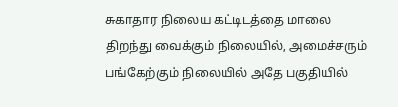சுகாதார நிலைய கட்டிடத்தை மாலை திறந்து வைக்கும் நிலையில், அமைச்சரும் பங்கேற்கும் நிலையில் அதே பகுதியில்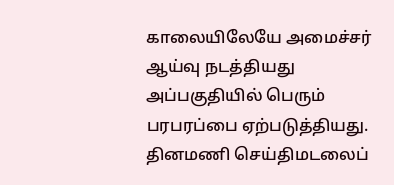காலையிலேயே அமைச்சர் ஆய்வு நடத்தியது அப்பகுதியில் பெரும் பரபரப்பை ஏற்படுத்தியது.
தினமணி செய்திமடலைப்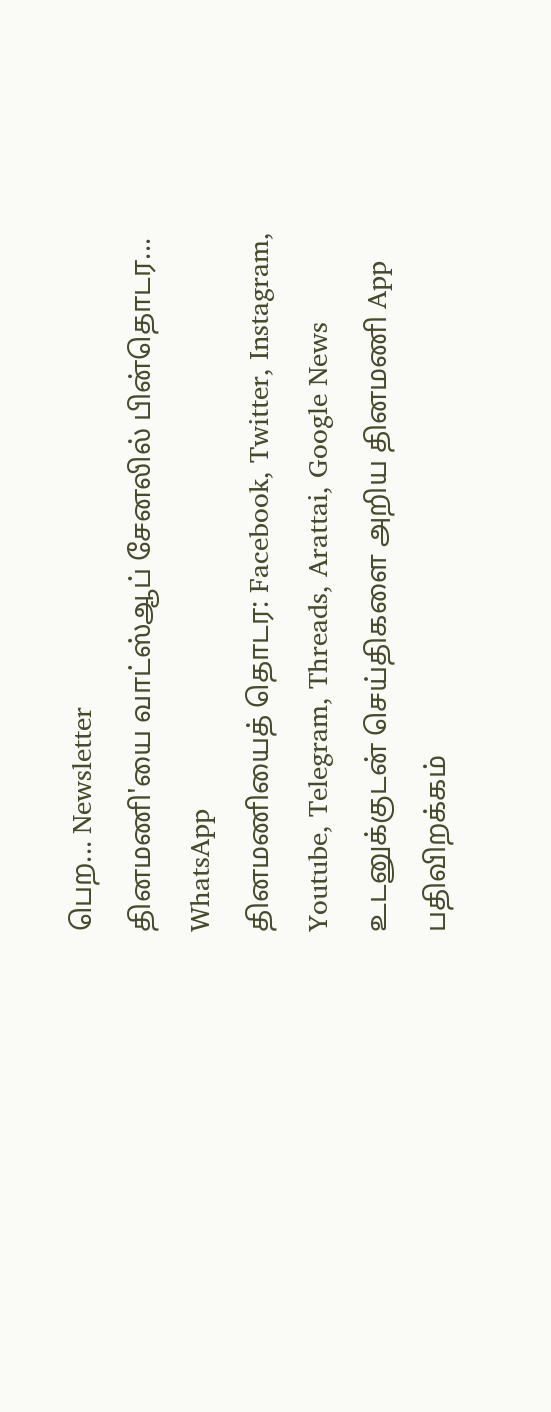பெற... Newsletter
தினமணி'யை வாட்ஸ்ஆப் சேனலில் பின்தொடர... WhatsApp
தினமணியைத் தொடர: Facebook, Twitter, Instagram, Youtube, Telegram, Threads, Arattai, Google News
உடனுக்குடன் செய்திகளை அறிய தினமணி App பதிவிறக்கம்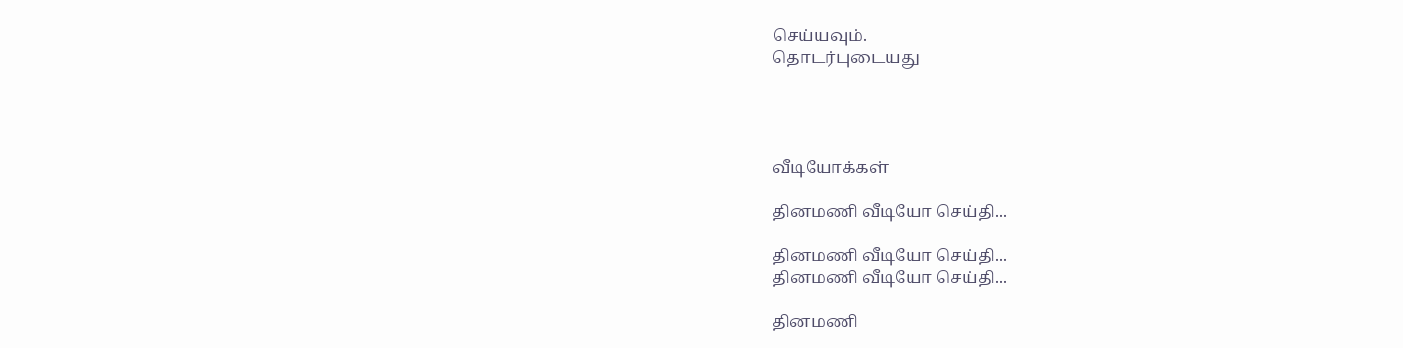செய்யவும்.
தொடர்புடையது




வீடியோக்கள்

தினமணி வீடியோ செய்தி...

தினமணி வீடியோ செய்தி...
தினமணி வீடியோ செய்தி...

தினமணி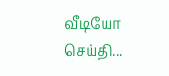வீடியோ செய்தி...